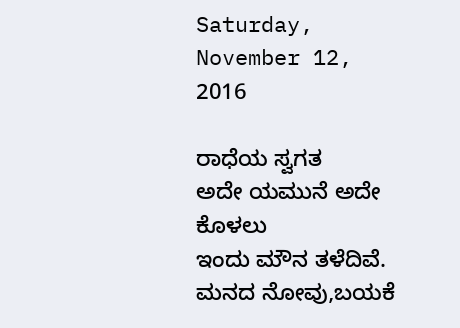Saturday, November 12, 2016

ರಾಧೆಯ ಸ್ವಗತ
ಅದೇ ಯಮುನೆ‌ ಅದೇ ಕೊಳಲು
ಇಂದು ಮೌನ ತಳೆದಿವೆ.
ಮನದ ನೋವು,ಬಯಕೆ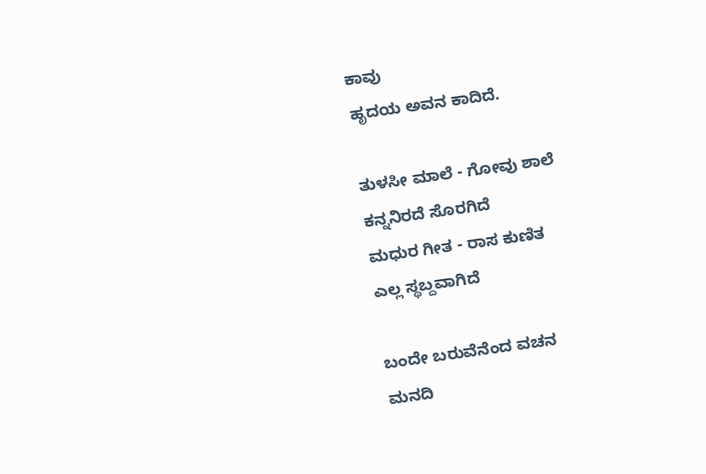ಕಾವು
ಹೃದಯ ಅವನ ‌ಕಾದಿದೆ.

ತುಳಸೀ ಮಾಲೆ - ಗೋವು ಶಾಲೆ
ಕನ್ನನಿರದೆ ಸೊರಗಿದೆ
ಮಧುರ ಗೀತ - ರಾಸ ಕುಣಿತ
ಎಲ್ಲ‌‌ ಸ್ಥಬ್ದವಾಗಿದೆ

ಬಂದೇ ಬರುವೆನೆಂದ ವಚನ
ಮನದಿ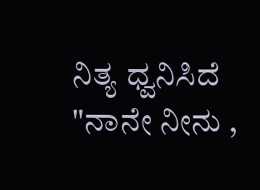ನಿತ್ಯ ಧ್ವನಿಸಿದೆ
"ನಾನೇ ನೀನು ,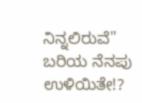ನಿನ್ನಲಿರುವೆ"
ಬರಿಯ ನೆನಪು ಉಳಿಯಿತೇ!?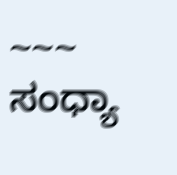~~~
ಸಂಧ್ಯಾ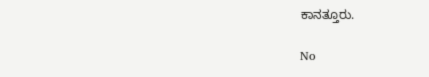ಕಾನತ್ತೂರು.

No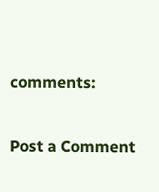comments:

Post a Comment